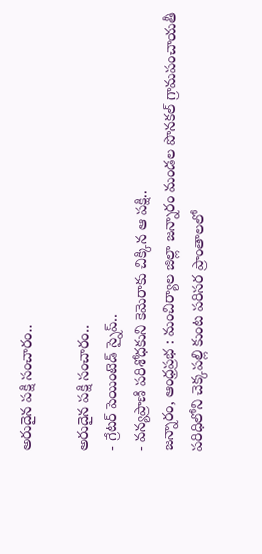అరుదైన పక్షి సంచారం..

అరుదైన పక్షి సంచారం..
- గ్రేటర్ పెయింటెడ్ స్నైప్..
- వన్యప్రాణి పరిశోధకుని కెమెరాకు చిక్కిన ఆ పక్షి..
జన్నారం, ఆంధ్రప్రభ : మంచిర్యాల జిల్లా జన్నారం మండల పొనకల్ గ్రామపంచాయతీ పరిధిలోని చెక్కపల్లి కుంట పరిసర ప్రాంతాలలో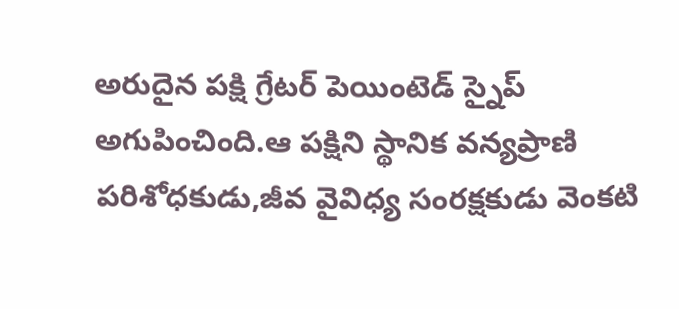అరుదైన పక్షి గ్రేటర్ పెయింటెడ్ స్నైప్ అగుపించింది.ఆ పక్షిని స్థానిక వన్యప్రాణి పరిశోధకుడు,జీవ వైవిధ్య సంరక్షకుడు వెంకటి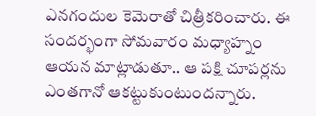ఎనగందుల కెమెరాతో చిత్రీకరించారు. ఈ సందర్భంగా సోమవారం మధ్యాహ్నం ఆయన మాట్లాడుతూ.. ఆ పక్షి చూపర్లను ఎంతగానో ఆకట్టుకుంటుందన్నారు.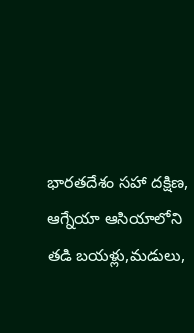భారతదేశం సహా దక్షిణ, ఆగ్నేయా ఆసియాలోని తడి బయళ్లు,మడులు,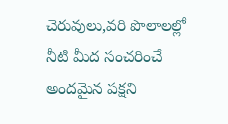చెరువులు,వరి పొలాలల్లో నీటి మీద సంచరించే అందమైన పక్షని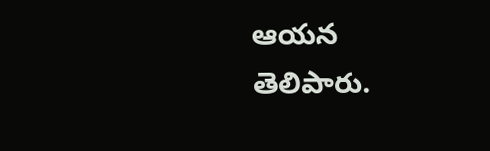ఆయన తెలిపారు.